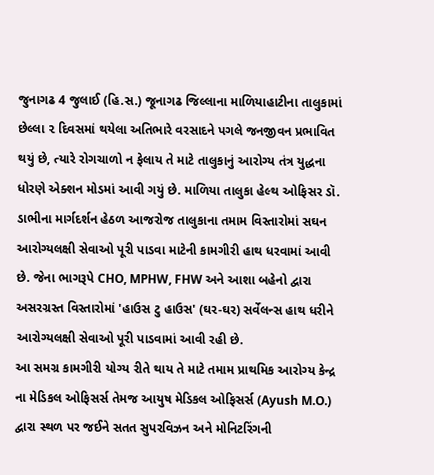જુનાગઢ 4 જુલાઈ (હિ.સ.) જૂનાગઢ જિલ્લાના માળિયાહાટીના તાલુકામાં છેલ્લા ૨ દિવસમાં થયેલા અતિભારે વરસાદને પગલે જનજીવન પ્રભાવિત થયું છે, ત્યારે રોગચાળો ન ફેલાય તે માટે તાલુકાનું આરોગ્ય તંત્ર યુદ્ધના ધોરણે એક્શન મોડમાં આવી ગયું છે. માળિયા તાલુકા હેલ્થ ઓફિસર ડૉ. ડાભીના માર્ગદર્શન હેઠળ આજરોજ તાલુકાના તમામ વિસ્તારોમાં સઘન આરોગ્યલક્ષી સેવાઓ પૂરી પાડવા માટેની કામગીરી હાથ ધરવામાં આવી છે. જેના ભાગરૂપે CHO, MPHW, FHW અને આશા બહેનો દ્વારા અસરગ્રસ્ત વિસ્તારોમાં 'હાઉસ ટુ હાઉસ' (ઘર-ઘર) સર્વેલન્સ હાથ ધરીને આરોગ્યલક્ષી સેવાઓ પૂરી પાડવામાં આવી રહી છે.
આ સમગ્ર કામગીરી યોગ્ય રીતે થાય તે માટે તમામ પ્રાથમિક આરોગ્ય કેન્દ્ર ના મેડિકલ ઓફિસર્સ તેમજ આયુષ મેડિકલ ઓફિસર્સ (Ayush M.O.) દ્વારા સ્થળ પર જઈને સતત સુપરવિઝન અને મોનિટરિંગની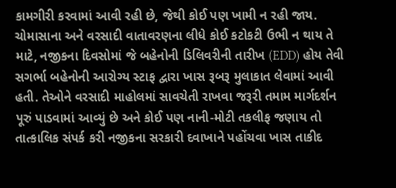કામગીરી કરવામાં આવી રહી છે, જેથી કોઈ પણ ખામી ન રહી જાય.
ચોમાસાના અને વરસાદી વાતાવરણના લીધે કોઈ કટોકટી ઉભી ન થાય તે માટે, નજીકના દિવસોમાં જે બહેનોની ડિલિવરીની તારીખ (EDD) હોય તેવી સગર્ભા બહેનોની આરોગ્ય સ્ટાફ દ્વારા ખાસ રૂબરૂ મુલાકાત લેવામાં આવી હતી. તેઓને વરસાદી માહોલમાં સાવચેતી રાખવા જરૂરી તમામ માર્ગદર્શન પૂરું પાડવામાં આવ્યું છે અને કોઈ પણ નાની-મોટી તકલીફ જણાય તો તાત્કાલિક સંપર્ક કરી નજીકના સરકારી દવાખાને પહોંચવા ખાસ તાકીદ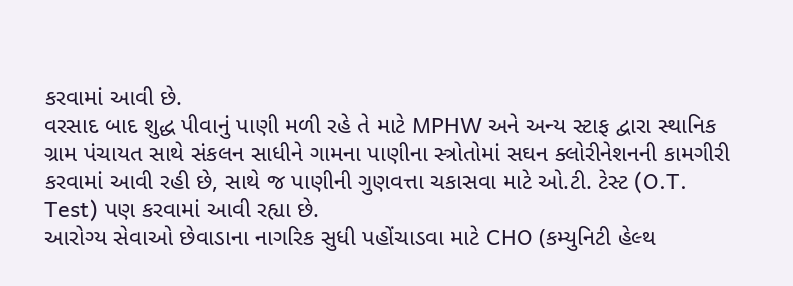કરવામાં આવી છે.
વરસાદ બાદ શુદ્ધ પીવાનું પાણી મળી રહે તે માટે MPHW અને અન્ય સ્ટાફ દ્વારા સ્થાનિક ગ્રામ પંચાયત સાથે સંકલન સાધીને ગામના પાણીના સ્ત્રોતોમાં સઘન ક્લોરીનેશનની કામગીરી કરવામાં આવી રહી છે, સાથે જ પાણીની ગુણવત્તા ચકાસવા માટે ઓ.ટી. ટેસ્ટ (O.T. Test) પણ કરવામાં આવી રહ્યા છે.
આરોગ્ય સેવાઓ છેવાડાના નાગરિક સુધી પહોંચાડવા માટે CHO (કમ્યુનિટી હેલ્થ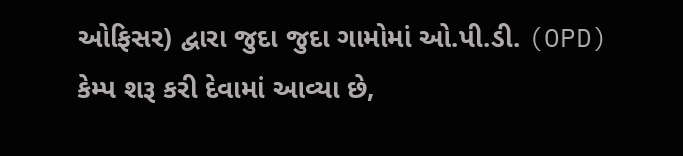ઓફિસર) દ્વારા જુદા જુદા ગામોમાં ઓ.પી.ડી. (OPD) કેમ્પ શરૂ કરી દેવામાં આવ્યા છે,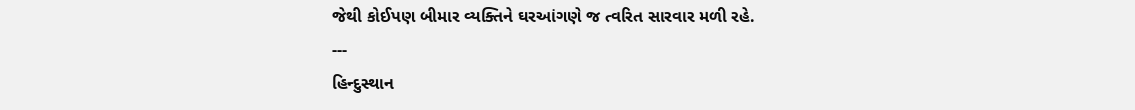જેથી કોઈપણ બીમાર વ્યક્તિને ઘરઆંગણે જ ત્વરિત સારવાર મળી રહે.
---
હિન્દુસ્થાન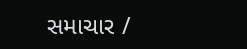સમાચાર /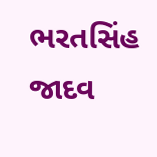ભરતસિંહ જાદવ